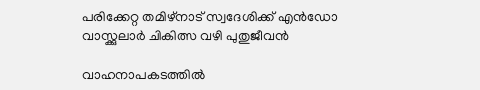പരിക്കേറ്റ തമിഴ്നാട് സ്വദേശിക്ക് എൻഡോ വാസ്ക്കുലാർ ചികിത്സ വഴി പുതുജീവൻ

വാഹനാപകടത്തിൽ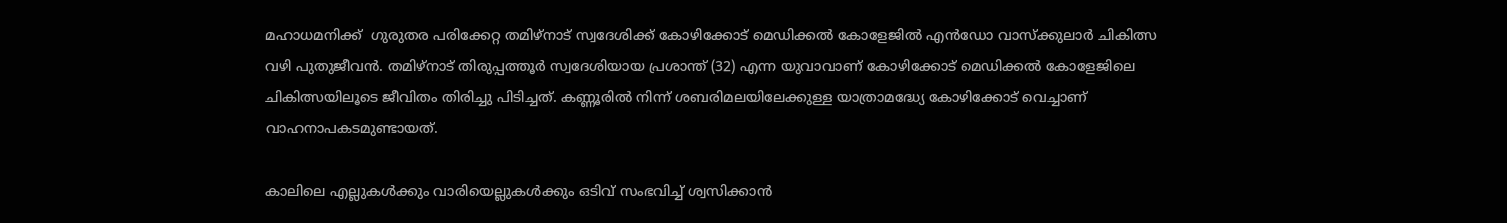മഹാധമനിക്ക്  ഗുരുതര പരിക്കേറ്റ തമിഴ്നാട് സ്വദേശിക്ക് കോഴിക്കോട് മെഡിക്കൽ കോളേജിൽ എൻഡോ വാസ്ക്കുലാർ ചികിത്സ വഴി പുതുജീവൻ. തമിഴ്നാട് തിരുപ്പത്തൂർ സ്വദേശിയായ പ്രശാന്ത് (32) എന്ന യുവാവാണ് കോഴിക്കോട് മെഡിക്കൽ കോളേജിലെ ചികിത്സയിലൂടെ ജീവിതം തിരിച്ചു പിടിച്ചത്. കണ്ണൂരിൽ നിന്ന് ശബരിമലയിലേക്കുള്ള യാത്രാമദ്ധ്യേ കോഴിക്കോട് വെച്ചാണ് വാഹനാപകടമുണ്ടായത്.

കാലിലെ എല്ലുകൾക്കും വാരിയെല്ലുകൾക്കും ഒടിവ് സംഭവിച്ച് ശ്വസിക്കാൻ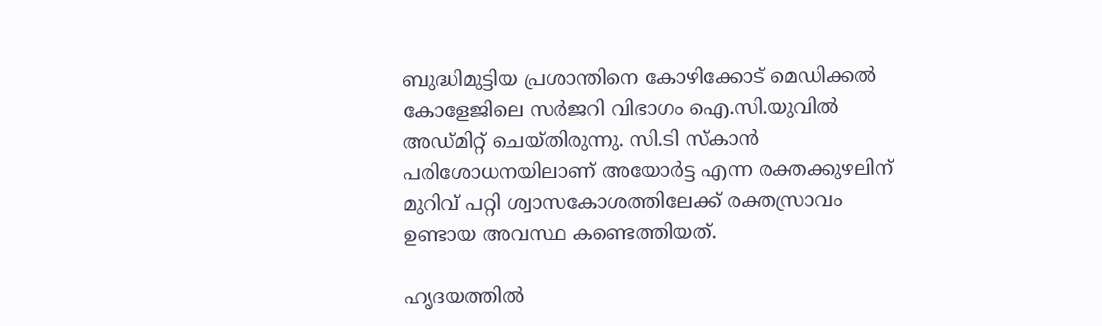ബുദ്ധിമുട്ടിയ പ്രശാന്തിനെ കോഴിക്കോട് മെഡിക്കൽ കോളേജിലെ സർജറി വിഭാഗം ഐ.സി.യുവിൽ അഡ്മിറ്റ്‌ ചെയ്തിരുന്നു. സി.ടി സ്കാൻ പരിശോധനയിലാണ് അയോർട്ട എന്ന രക്തക്കുഴലിന് മുറിവ് പറ്റി ശ്വാസകോശത്തിലേക്ക് രക്തസ്രാവം ഉണ്ടായ അവസ്ഥ കണ്ടെത്തിയത്.

ഹൃദയത്തിൽ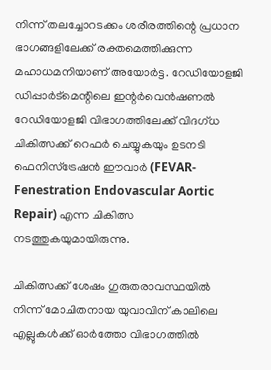നിന്ന് തലച്ചോറടക്കം ശരീരത്തിന്റെ പ്രധാന ഭാഗങ്ങളിലേക്ക് രക്തമെത്തിക്കുന്ന മഹാധമനിയാണ് അയോർട്ട. റേഡിയോളജി ഡിപ്പാർട്മെന്റിലെ ഇന്റർവെൻഷണൽ റേഡിയോളജി വിഭാഗത്തിലേക്ക് വിദഗ്ധ ചികിത്സക്ക് റെഫർ ചെയ്യുകയും ഉടനടി ഫെനിസ്ട്രേഷൻ ഈവാർ (FEVAR- Fenestration Endovascular Aortic Repair) എന്ന ചികിത്സ നടത്തുകയുമായിരുന്നു.

ചികിത്സക്ക് ശേഷം ഗുരുതരാവസ്ഥയിൽ  നിന്ന് മോചിതനായ യുവാവിന് കാലിലെ എല്ലുകൾക്ക് ഓർത്തോ വിഭാഗത്തിൽ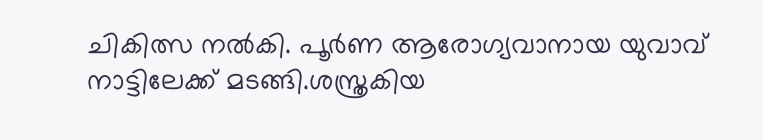ചികിത്സ നൽകി. പൂർണ ആരോഗ്യവാനായ യുവാവ് നാട്ടിലേക്ക് മടങ്ങി.ശസ്ത്രകിയ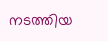നടത്തിയ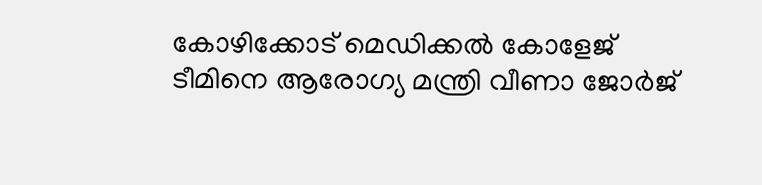കോഴിക്കോട് മെഡിക്കൽ കോളേജ് ടീമിനെ ആരോഗ്യ മന്ത്രി വീണാ ജോർജ്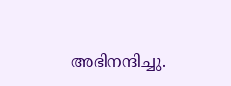അഭിനന്ദിച്ചു.